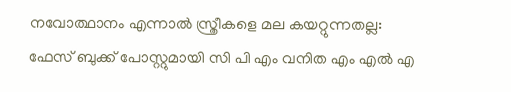നവോത്ഥാനം എന്നാല്‍ സ്ത്രീകളെ മല കയറ്റുന്നതല്ല: ഫേസ് ബുക്ക് പോസ്റ്റുമായി സി പി എം വനിത എം എല്‍ എ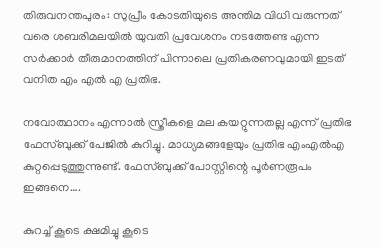തിരുവനന്തപുരം: സുപ്രീം കോടതിയുടെ അന്തിമ വിധി വരുന്നത് വരെ ശബരിമലയില്‍ യുവതി പ്രവേശനം നടത്തേണ്ട എന്ന സര്‍ക്കാര്‍ തീരുമാനത്തിന് പിന്നാലെ പ്രതികരണവുമായി ഇടത് വനിത എം എല്‍ എ പ്രതിഭ.

നവോത്ഥാനം എന്നാല്‍ സ്ത്രീകളെ മല കയറ്റുന്നതല്ല എന്ന് പ്രതിഭ ഫേസ്ബുക്ക് പേജില്‍ കുറിച്ചു. മാധ്യമങ്ങളേയും പ്രതിഭ എംഎല്‍എ കുറ്റപ്പെടുത്തുന്നുണ്ട്. ഫേസ്ബുക്ക് പോസ്റ്റിന്റെ പൂര്‍ണരൂപം ഇങ്ങനെ….

കുറച്ച് കൂടെ ക്ഷമിച്ചു കൂടെ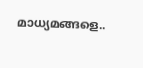മാധ്യമങ്ങളെ..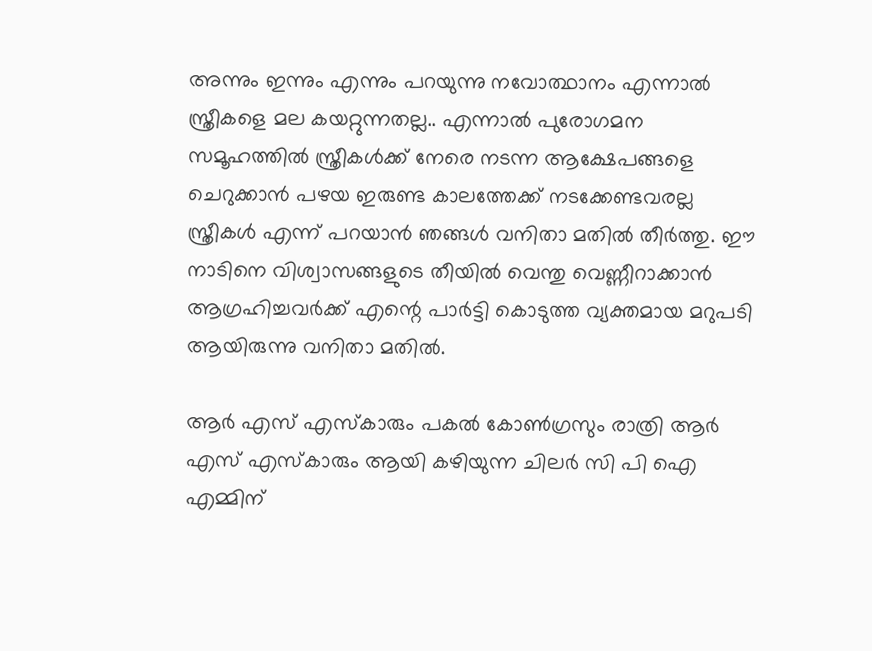അന്നും ഇന്നും എന്നും പറയുന്നു നവോത്ഥാനം എന്നാല്‍ സ്ത്രീകളെ മല കയറ്റുന്നതല്ല.. എന്നാല്‍ പുരോഗമന സമൂഹത്തില്‍ സ്ത്രീകള്‍ക്ക് നേരെ നടന്ന ആക്ഷേപങ്ങളെ ചെറുക്കാന്‍ പഴയ ഇരുണ്ട കാലത്തേക്ക് നടക്കേണ്ടവരല്ല സ്ത്രീകള്‍ എന്ന് പറയാന്‍ ഞങ്ങള്‍ വനിതാ മതില്‍ തീര്‍ത്തു. ഈ നാടിനെ വിശ്വാസങ്ങളുടെ തീയില്‍ വെന്തു വെണ്ണീറാക്കാന്‍ ആഗ്രഹിച്ചവര്‍ക്ക് എന്റെ പാര്‍ട്ടി കൊടുത്ത വ്യക്തമായ മറുപടി ആയിരുന്നു വനിതാ മതില്‍.

ആര്‍ എസ് എസ്‌കാരും പകല്‍ കോണ്‍ഗ്രസും രാത്രി ആര്‍ എസ് എസ്‌കാരും ആയി കഴിയുന്ന ചിലര്‍ സി പി ഐ എമ്മിന്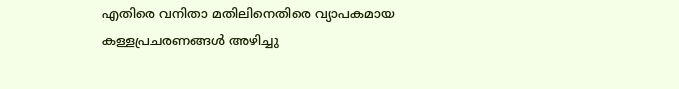എതിരെ വനിതാ മതിലിനെതിരെ വ്യാപകമായ കള്ളപ്രചരണങ്ങള്‍ അഴിച്ചു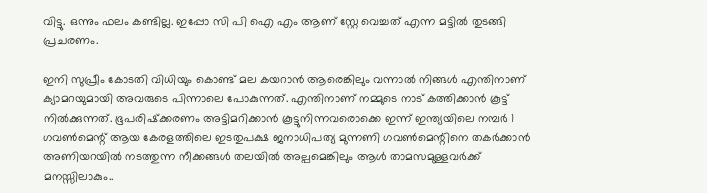വിട്ടു. ഒന്നും ഫലം കണ്ടില്ല. ഇപ്പോ സി പി ഐ എം ആണ് സ്റ്റേ വെച്ചത് എന്ന മട്ടില്‍ തുടങ്ങി പ്രചരണം.

ഇനി സുപ്രീം കോടതി വിധിയും കൊണ്ട് മല കയറാന്‍ ആരെങ്കിലും വന്നാല്‍ നിങ്ങള്‍ എന്തിനാണ് ക്യാമറയുമായി അവരുടെ പിന്നാലെ പോകുന്നത്. എന്തിനാണ് നമ്മുടെ നാട് കത്തിക്കാന്‍ കൂട്ട് നില്‍ക്കുന്നത്. ഭൂപരിഷ്‌ക്കരണം അട്ടിമറിക്കാന്‍ കൂട്ടുനിന്നവരൊക്കെ ഇന്ന് ഇന്ത്യയിലെ നമ്പര്‍ 1 ഗവണ്‍മെന്റ് ആയ കേരളത്തിലെ ഇടതുപക്ഷ ജനാധിപത്യ മുന്നണി ഗവണ്‍മെന്റിനെ തകര്‍ക്കാന്‍ അണിയറയില്‍ നടത്തുന്ന നീക്കങ്ങള്‍ തലയില്‍ അല്പമെങ്കിലും ആള്‍ താമസമുള്ളവര്‍ക്ക് മനസ്സിലാകും..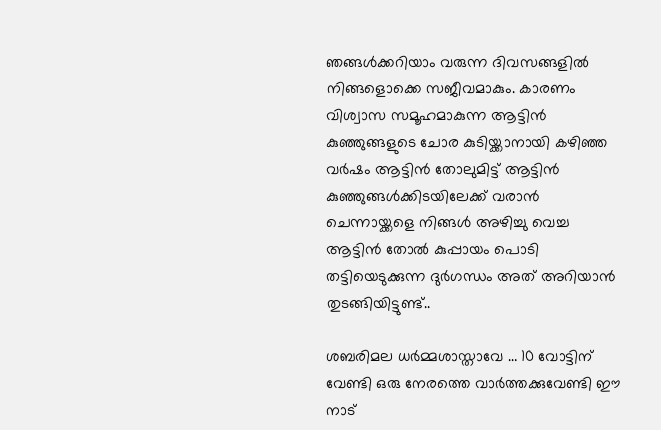ഞങ്ങള്‍ക്കറിയാം വരുന്ന ദിവസങ്ങളില്‍ നിങ്ങളൊക്കെ സജീവമാകും. കാരണം വിശ്വാസ സമൂഹമാകുന്ന ആട്ടിന്‍ കുഞ്ഞുങ്ങളുടെ ചോര കുടിയ്ക്കാനായി കഴിഞ്ഞ വര്‍ഷം ആട്ടിന്‍ തോലുമിട്ട് ആട്ടിന്‍ കുഞ്ഞുങ്ങള്‍ക്കിടയിലേക്ക് വരാന്‍ ചെന്നായ്ക്കളെ നിങ്ങള്‍ അഴിച്ചു വെച്ച ആട്ടിന്‍ തോല്‍ കുപ്പായം പൊടി തട്ടിയെടുക്കുന്ന ദുര്‍ഗന്ധം അത് അറിയാന്‍ തുടങ്ങിയിട്ടുണ്ട്..

ശബരിമല ധര്‍മ്മശാസ്താവേ … 10 വോട്ടിന് വേണ്ടി ഒരു നേരത്തെ വാര്‍ത്തക്കുവേണ്ടി ഈ നാട്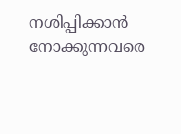നശിപ്പിക്കാന്‍ നോക്കുന്നവരെ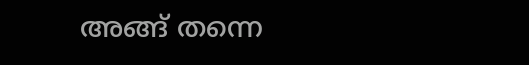അങ്ങ് തന്നെ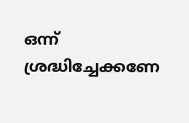ഒന്ന് ശ്രദ്ധിച്ചേക്കണേ